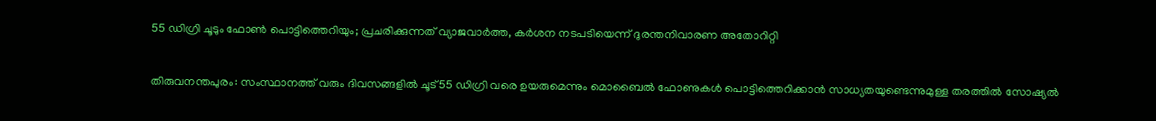55 ഡിഗ്രി ചൂടും ഫോൺ പൊട്ടിത്തെറിയും; പ്രചരിക്കുന്നത് വ്യാജവാർത്ത, കർശന നടപടിയെന്ന് ദുരന്തനിവാരണ അതോറിറ്റി

തിരുവനന്തപുരം: സംസ്ഥാനത്ത് വരും ദിവസങ്ങളിൽ ചൂട് 55 ഡിഗ്രി വരെ ഉയരുമെന്നും മൊബൈൽ ഫോണുകൾ പൊട്ടിത്തെറിക്കാൻ സാധ്യതയുണ്ടെന്നുമുള്ള തരത്തിൽ സോഷ്യൽ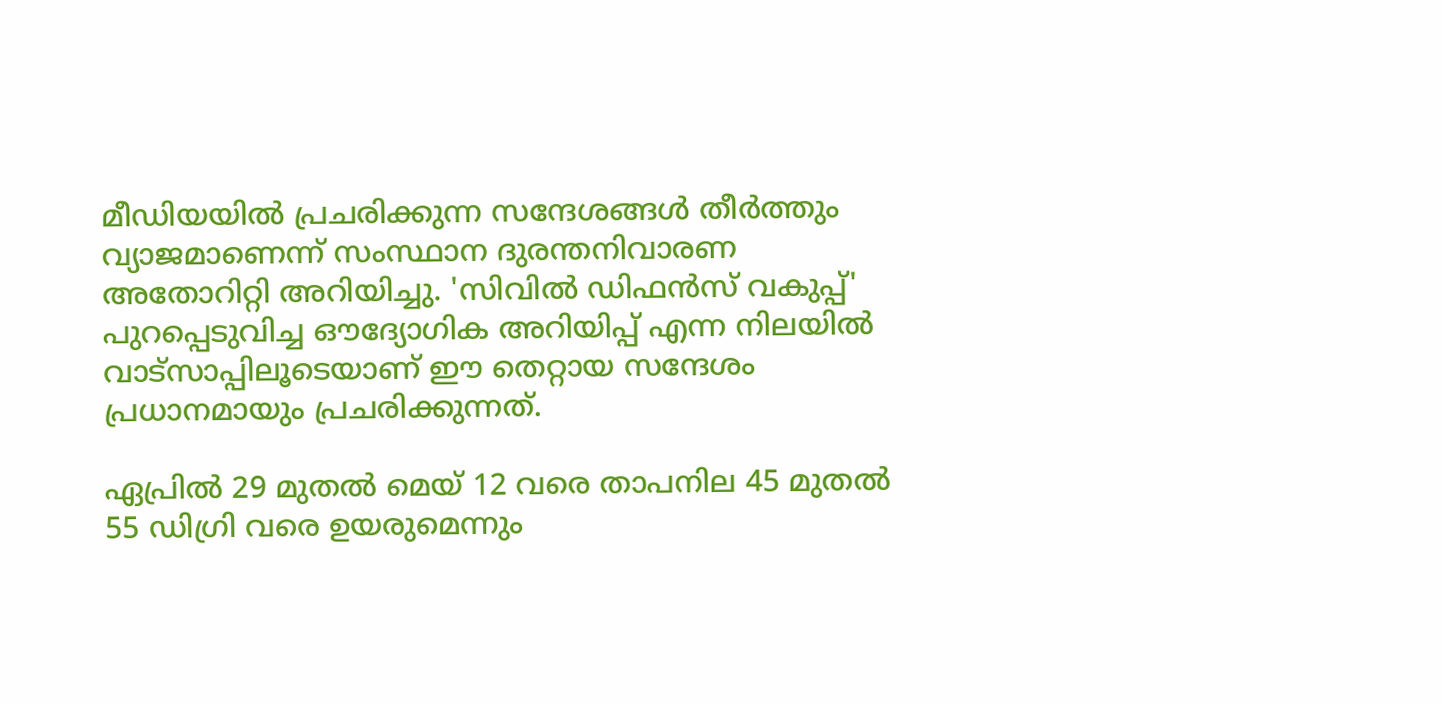മീഡിയയിൽ പ്രചരിക്കുന്ന സന്ദേശങ്ങൾ തീർത്തും വ്യാജമാണെന്ന് സംസ്ഥാന ദുരന്തനിവാരണ അതോറിറ്റി അറിയിച്ചു. 'സിവിൽ ഡിഫൻസ് വകുപ്പ്' പുറപ്പെടുവിച്ച ഔദ്യോഗിക അറിയിപ്പ് എന്ന നിലയിൽ വാട്സാപ്പിലൂടെയാണ് ഈ തെറ്റായ സന്ദേശം പ്രധാനമായും പ്രചരിക്കുന്നത്.

ഏപ്രിൽ 29 മുതൽ മെയ് 12 വരെ താപനില 45 മുതൽ 55 ഡിഗ്രി വരെ ഉയരുമെന്നും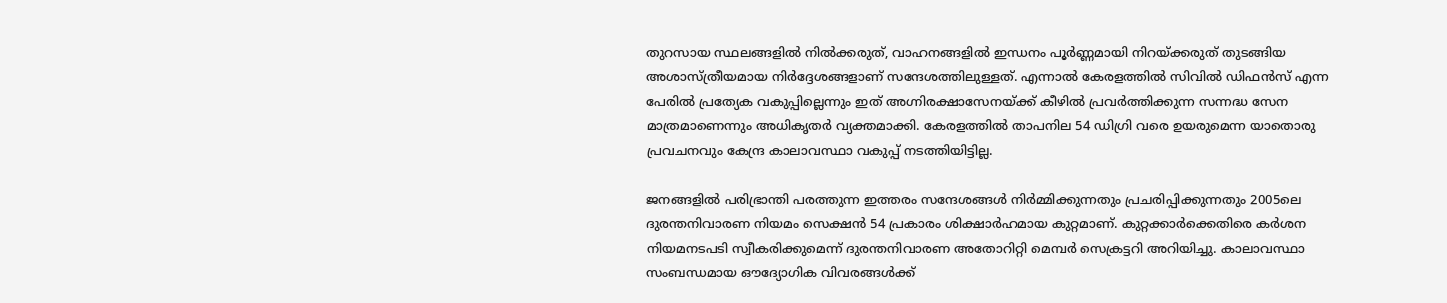തുറസായ സ്ഥലങ്ങളിൽ നിൽക്കരുത്, വാഹനങ്ങളിൽ ഇന്ധനം പൂർണ്ണമായി നിറയ്ക്കരുത് തുടങ്ങിയ അശാസ്ത്രീയമായ നിർദ്ദേശങ്ങളാണ് സന്ദേശത്തിലുള്ളത്. എന്നാൽ കേരളത്തിൽ സിവിൽ ഡിഫൻസ് എന്ന പേരിൽ പ്രത്യേക വകുപ്പില്ലെന്നും ഇത് അഗ്നിരക്ഷാസേനയ്ക്ക് കീഴിൽ പ്രവർത്തിക്കുന്ന സന്നദ്ധ സേന മാത്രമാണെന്നും അധികൃതർ വ്യക്തമാക്കി. കേരളത്തിൽ താപനില 54 ഡിഗ്രി വരെ ഉയരുമെന്ന യാതൊരു പ്രവചനവും കേന്ദ്ര കാലാവസ്ഥാ വകുപ്പ് നടത്തിയിട്ടില്ല.

ജനങ്ങളിൽ പരിഭ്രാന്തി പരത്തുന്ന ഇത്തരം സന്ദേശങ്ങൾ നിർമ്മിക്കുന്നതും പ്രചരിപ്പിക്കുന്നതും 2005ലെ ദുരന്തനിവാരണ നിയമം സെക്ഷൻ 54 പ്രകാരം ശിക്ഷാർഹമായ കുറ്റമാണ്. കുറ്റക്കാർക്കെതിരെ കർശന നിയമനടപടി സ്വീകരിക്കുമെന്ന് ദുരന്തനിവാരണ അതോറിറ്റി മെമ്പർ സെക്രട്ടറി അറിയിച്ചു. കാലാവസ്ഥാ സംബന്ധമായ ഔദ്യോഗിക വിവരങ്ങൾക്ക്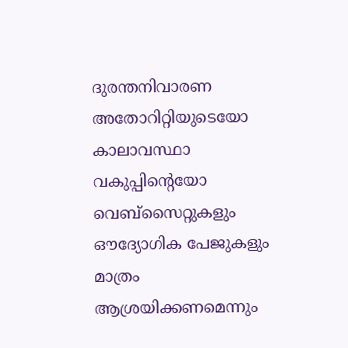ദുരന്തനിവാരണ അതോറിറ്റിയുടെയോ കാലാവസ്ഥാ വകുപ്പിന്‍റെയോ വെബ്സൈറ്റുകളും ഔദ്യോഗിക പേജുകളും മാത്രം ആശ്രയിക്കണമെന്നും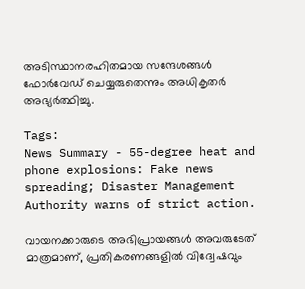അടിസ്ഥാനരഹിതമായ സന്ദേശങ്ങൾ ഫോർവേഡ് ചെയ്യരുതെന്നും അധികൃതർ അഭ്യർത്ഥിച്ചു.

Tags:
News Summary - 55-degree heat and phone explosions: Fake news spreading; Disaster Management Authority warns of strict action.

വായനക്കാരുടെ അഭിപ്രായങ്ങള്‍ അവരുടേത് മാത്രമാണ്, പ്രതികരണങ്ങളിൽ വിദ്വേഷവും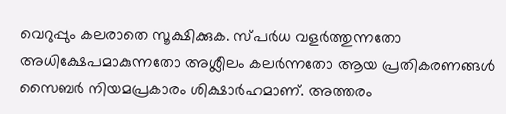വെറുപ്പും കലരാതെ സൂക്ഷിക്കുക. സ്പർധ വളർത്തുന്നതോ അധിക്ഷേപമാകുന്നതോ അശ്ലീലം കലർന്നതോ ആയ പ്രതികരണങ്ങൾ സൈബർ നിയമപ്രകാരം ശിക്ഷാർഹമാണ്. അത്തരം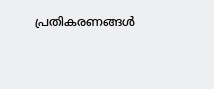പ്രതികരണങ്ങൾ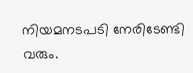നിയമനടപടി നേരിടേണ്ടി വരും.